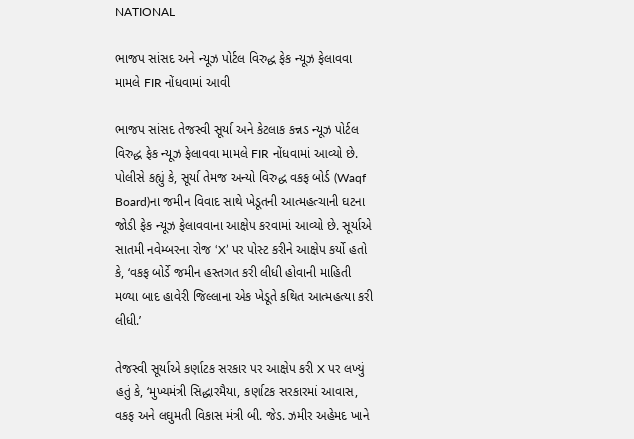NATIONAL

ભાજપ સાંસદ અને ન્યૂઝ પોર્ટલ વિરુદ્ધ ફેક ન્યૂઝ ફેલાવવા મામલે FIR નોંધવામાં આવી

ભાજપ સાંસદ તેજસ્વી સૂર્યા અને કેટલાક કન્નડ ન્યૂઝ પોર્ટલ વિરુદ્ધ ફેક ન્યૂઝ ફેલાવવા મામલે FIR નોંધવામાં આવ્યો છે. પોલીસે કહ્યું કે, સૂર્યા તેમજ અન્યો વિરુદ્ધ વકફ બોર્ડ (Waqf Board)ના જમીન વિવાદ સાથે ખેડૂતની આત્મહત્ચાની ઘટના જોડી ફેક ન્યૂઝ ફેલાવવાના આક્ષેપ કરવામાં આવ્યો છે. સૂર્યાએ સાતમી નવેમ્બરના રોજ ‘X’ પર પોસ્ટ કરીને આક્ષેપ કર્યો હતો કે, ‘વકફ બોર્ડે જમીન હસ્તગત કરી લીધી હોવાની માહિતી મળ્યા બાદ હાવેરી જિલ્લાના એક ખેડૂતે કથિત આત્મહત્યા કરી લીધી.’

તેજસ્વી સૂર્યાએ કર્ણાટક સરકાર પર આક્ષેપ કરી X પર લખ્યું હતું કે, ‘મુખ્યમંત્રી સિદ્ધારમૈયા, કર્ણાટક સરકારમાં આવાસ, વકફ અને લઘુમતી વિકાસ મંત્રી બી. જેડ. ઝમીર અહેમદ ખાને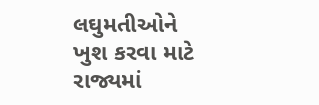લઘુમતીઓને ખુશ કરવા માટે રાજ્યમાં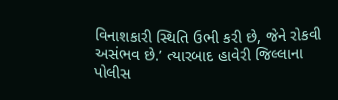વિનાશકારી સ્થિતિ ઉભી કરી છે, જેને રોકવી અસંભવ છે.’ ત્યારબાદ હાવેરી જિલ્લાના પોલીસ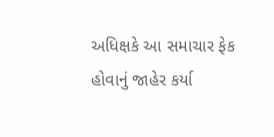અધિક્ષકે આ સમાચાર ફેક હોવાનું જાહેર કર્યા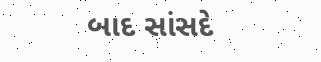બાદ સાંસદે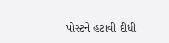પોસ્ટને હટાવી દીધી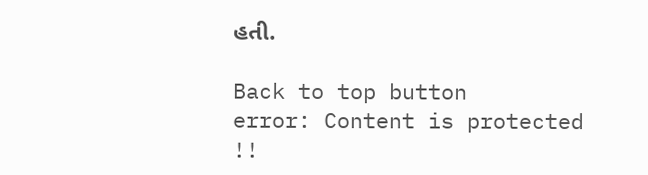હતી.

Back to top button
error: Content is protected !!